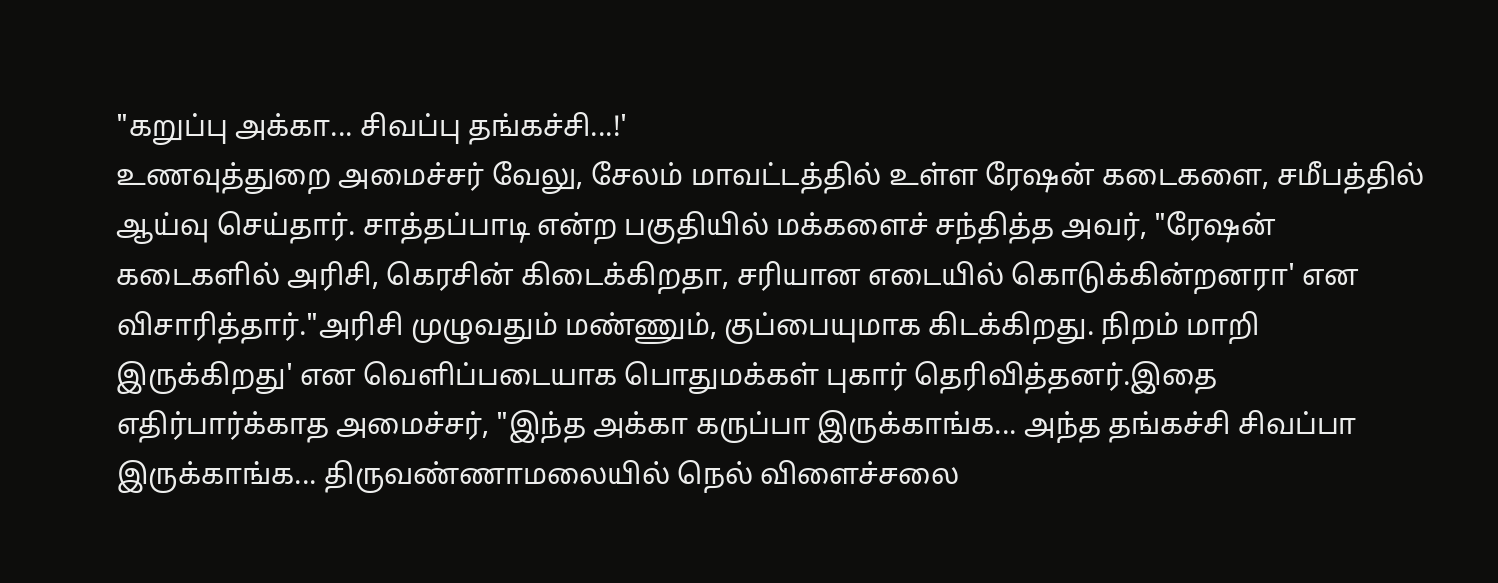"கறுப்பு அக்கா... சிவப்பு தங்கச்சி...!'
உணவுத்துறை அமைச்சர் வேலு, சேலம் மாவட்டத்தில் உள்ள ரேஷன் கடைகளை, சமீபத்தில் ஆய்வு செய்தார். சாத்தப்பாடி என்ற பகுதியில் மக்களைச் சந்தித்த அவர், "ரேஷன் கடைகளில் அரிசி, கெரசின் கிடைக்கிறதா, சரியான எடையில் கொடுக்கின்றனரா' என விசாரித்தார்."அரிசி முழுவதும் மண்ணும், குப்பையுமாக கிடக்கிறது. நிறம் மாறி இருக்கிறது' என வெளிப்படையாக பொதுமக்கள் புகார் தெரிவித்தனர்.இதை எதிர்பார்க்காத அமைச்சர், "இந்த அக்கா கருப்பா இருக்காங்க... அந்த தங்கச்சி சிவப்பா இருக்காங்க... திருவண்ணாமலையில் நெல் விளைச்சலை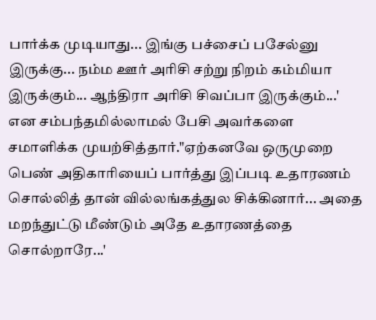பார்க்க முடியாது... இங்கு பச்சைப் பசேல்னு இருக்கு... நம்ம ஊர் அரிசி சற்று நிறம் கம்மியா இருக்கும்... ஆந்திரா அரிசி சிவப்பா இருக்கும்...' என சம்பந்தமில்லாமல் பேசி அவர்களை சமாளிக்க முயற்சித்தார்."ஏற்கனவே ஒருமுறை பெண் அதிகாரியைப் பார்த்து இப்படி உதாரணம் சொல்லித் தான் வில்லங்கத்துல சிக்கினார்... அதை மறந்துட்டு மீண்டும் அதே உதாரணத்தை சொல்றாரே...'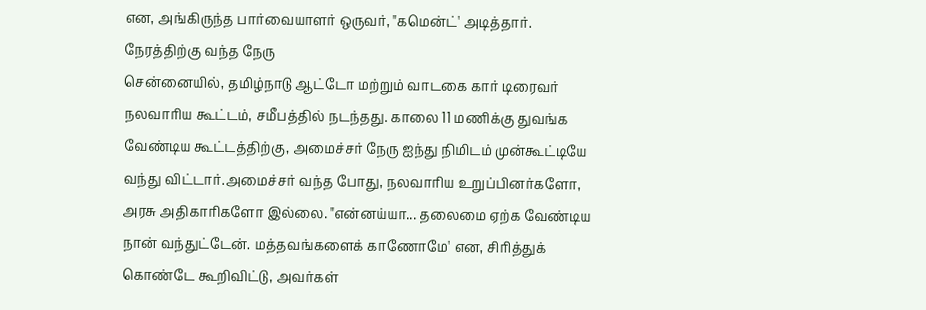என, அங்கிருந்த பார்வையாளர் ஒருவர், "கமென்ட்' அடித்தார்.
நேரத்திற்கு வந்த நேரு
சென்னையில், தமிழ்நாடு ஆட்டோ மற்றும் வாடகை கார் டிரைவர் நலவாரிய கூட்டம், சமீபத்தில் நடந்தது. காலை 11 மணிக்கு துவங்க வேண்டிய கூட்டத்திற்கு, அமைச்சர் நேரு ஐந்து நிமிடம் முன்கூட்டியே வந்து விட்டார்.அமைச்சர் வந்த போது, நலவாரிய உறுப்பினர்களோ, அரசு அதிகாரிகளோ இல்லை. "என்னய்யா... தலைமை ஏற்க வேண்டிய நான் வந்துட்டேன். மத்தவங்களைக் காணோமே' என, சிரித்துக் கொண்டே கூறிவிட்டு, அவர்கள்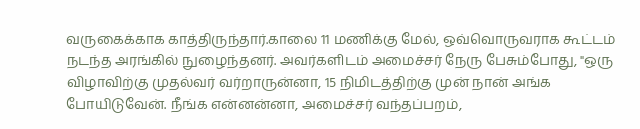வருகைக்காக காத்திருந்தார்.காலை 11 மணிக்கு மேல், ஒவ்வொருவராக கூட்டம் நடந்த அரங்கில் நுழைந்தனர். அவர்களிடம் அமைச்சர் நேரு பேசும்போது, "ஒரு விழாவிற்கு முதல்வர் வர்றாருன்னா, 15 நிமிடத்திற்கு முன் நான் அங்க போயிடுவேன். நீங்க என்னன்னா, அமைச்சர் வந்தப்பறம்,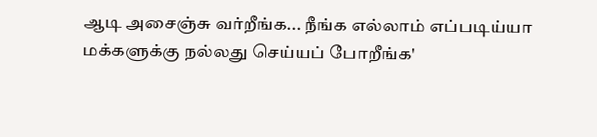ஆடி அசைஞ்சு வர்றீங்க... நீங்க எல்லாம் எப்படிய்யா மக்களுக்கு நல்லது செய்யப் போறீங்க'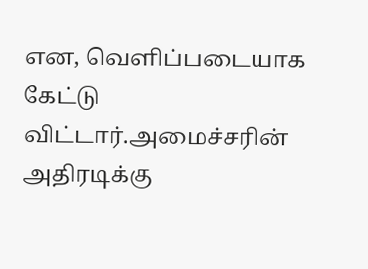என, வெளிப்படையாக கேட்டு விட்டார்.அமைச்சரின் அதிரடிக்கு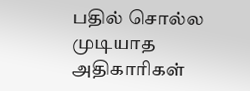பதில் சொல்ல முடியாத அதிகாரிகள்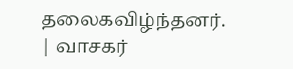தலைகவிழ்ந்தனர்.
| வாசகர்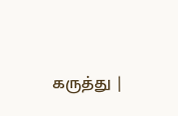கருத்து |